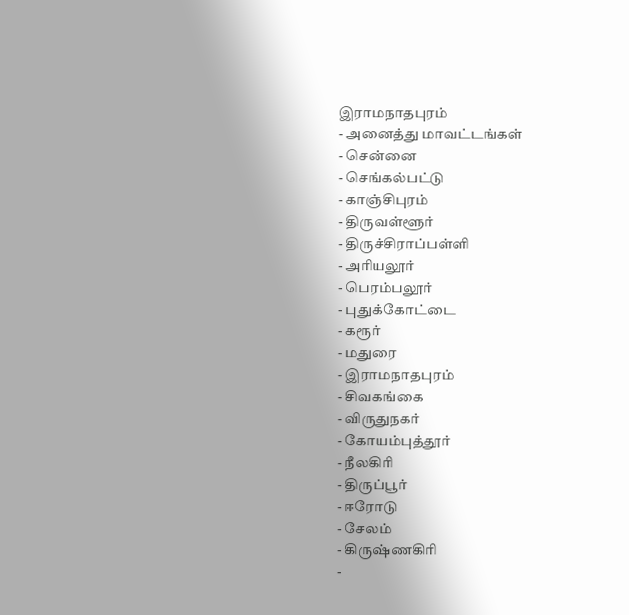இராமநாதபுரம்
- அனைத்து மாவட்டங்கள்
- சென்னை
- செங்கல்பட்டு
- காஞ்சிபுரம்
- திருவள்ளூர்
- திருச்சிராப்பள்ளி
- அரியலூர்
- பெரம்பலூர்
- புதுக்கோட்டை
- கரூர்
- மதுரை
- இராமநாதபுரம்
- சிவகங்கை
- விருதுநகர்
- கோயம்புத்தூர்
- நீலகிரி
- திருப்பூர்
- ஈரோடு
- சேலம்
- கிருஷ்ணகிரி
-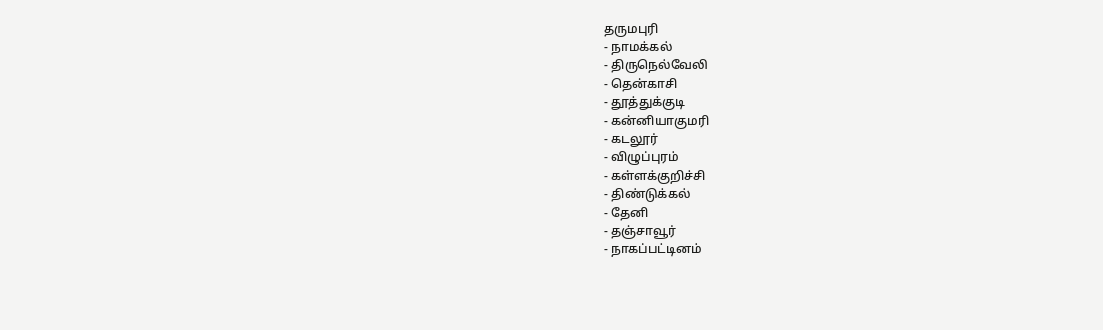தருமபுரி
- நாமக்கல்
- திருநெல்வேலி
- தென்காசி
- தூத்துக்குடி
- கன்னியாகுமரி
- கடலூர்
- விழுப்புரம்
- கள்ளக்குறிச்சி
- திண்டுக்கல்
- தேனி
- தஞ்சாவூர்
- நாகப்பட்டினம்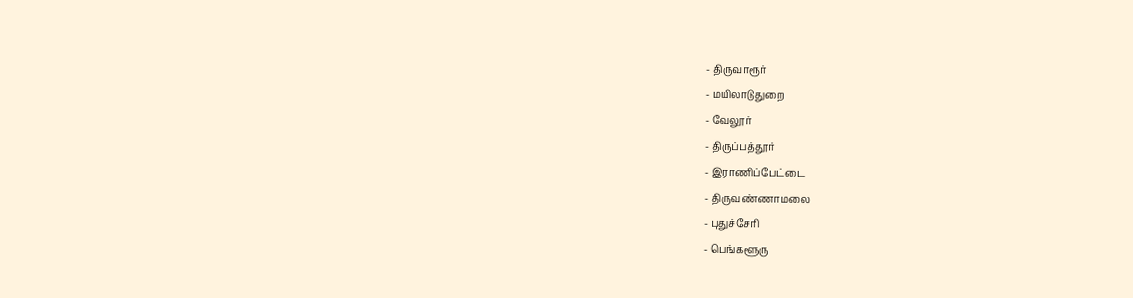- திருவாரூர்
- மயிலாடுதுறை
- வேலூர்
- திருப்பத்தூர்
- இராணிப்பேட்டை
- திருவண்ணாமலை
- புதுச்சேரி
- பெங்களூரு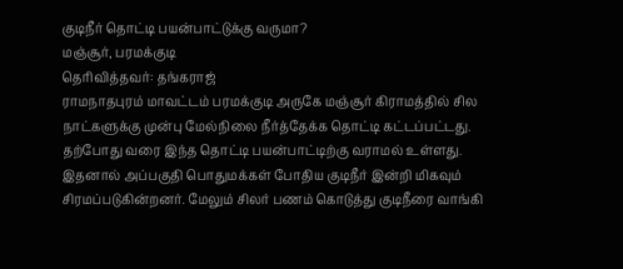குடிநீர் தொட்டி பயன்பாட்டுக்கு வருமா?
மஞ்சூர், பரமக்குடி
தெரிவித்தவர்: தங்கராஜ்
ராமநாதபுரம் மாவட்டம் பரமக்குடி அருகே மஞ்சூர் கிராமத்தில் சில நாட்களுக்கு முன்பு மேல்நிலை நீர்த்தேக்க தொட்டி கட்டப்பட்டது. தற்போது வரை இந்த தொட்டி பயன்பாட்டிற்கு வராமல் உள்ளது. இதனால் அப்பகுதி பொதுமக்கள் போதிய குடிநீர் இன்றி மிகவும் சிரமப்படுகின்றனர். மேலும் சிலர் பணம் கொடுத்து குடிநீரை வாங்கி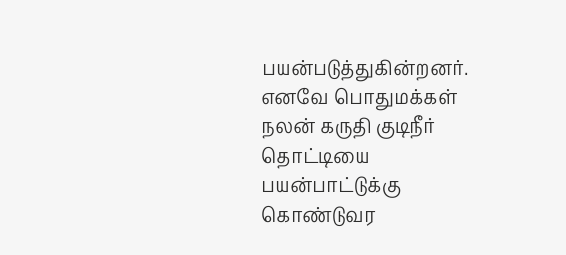பயன்படுத்துகின்றனர். எனவே பொதுமக்கள் நலன் கருதி குடிநீர் தொட்டியை பயன்பாட்டுக்கு கொண்டுவர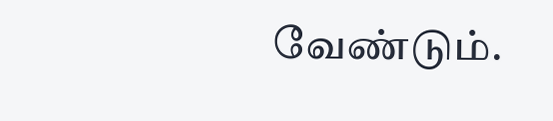வேண்டும்.